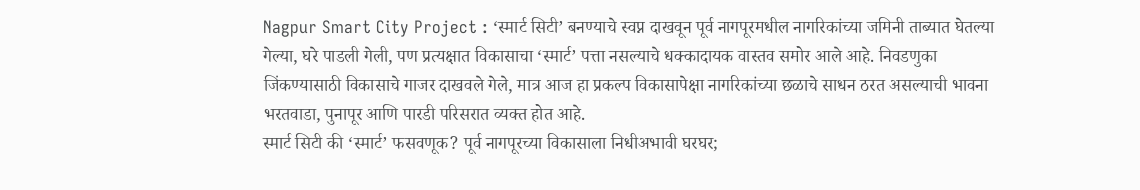Nagpur Smart City Project : ‘स्मार्ट सिटी’ बनण्याचे स्वप्न दाखवून पूर्व नागपूरमधील नागरिकांच्या जमिनी ताब्यात घेतल्या गेल्या, घरे पाडली गेली, पण प्रत्यक्षात विकासाचा ‘स्मार्ट’ पत्ता नसल्याचे धक्कादायक वास्तव समोर आले आहे. निवडणुका जिंकण्यासाठी विकासाचे गाजर दाखवले गेले, मात्र आज हा प्रकल्प विकासापेक्षा नागरिकांच्या छळाचे साधन ठरत असल्याची भावना भरतवाडा, पुनापूर आणि पारडी परिसरात व्यक्त होत आहे.
स्मार्ट सिटी की ‘स्मार्ट’ फसवणूक? पूर्व नागपूरच्या विकासाला निधीअभावी घरघर;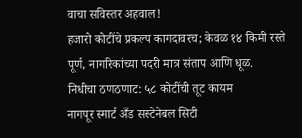वाचा सविस्तर अहवाल!
हजारो कोटींचे प्रकल्प कागदावरच; केवळ १४ किमी रस्ते पूर्ण, नागरिकांच्या पदरी मात्र संताप आणि धूळ.
निधीचा ठणठणाट: ५८ कोटींची तूट कायम
नागपूर स्मार्ट अँड सस्टेनेबल सिटी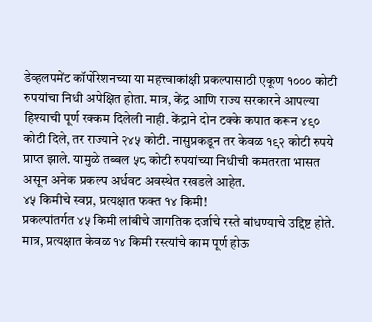डेव्हलपमेंट कॉर्पोरेशनच्या या महत्त्वाकांक्षी प्रकल्पासाठी एकूण १००० कोटी रुपयांचा निधी अपेक्षित होता. मात्र, केंद्र आणि राज्य सरकारने आपल्या हिश्याची पूर्ण रक्कम दिलेली नाही. केंद्राने दोन टक्के कपात करून ४९० कोटी दिले, तर राज्याने २४५ कोटी. नासुप्रकडून तर केवळ १९२ कोटी रुपये प्राप्त झाले. यामुळे तब्बल ५८ कोटी रुपयांच्या निधीची कमतरता भासत असून अनेक प्रकल्प अर्धवट अवस्थेत रखडले आहेत.
४५ किमीचे स्वप्न, प्रत्यक्षात फक्त १४ किमी!
प्रकल्पांतर्गत ४५ किमी लांबीचे जागतिक दर्जाचे रस्ते बांधण्याचे उद्दिष्ट होते. मात्र, प्रत्यक्षात केवळ १४ किमी रस्त्यांचे काम पूर्ण होऊ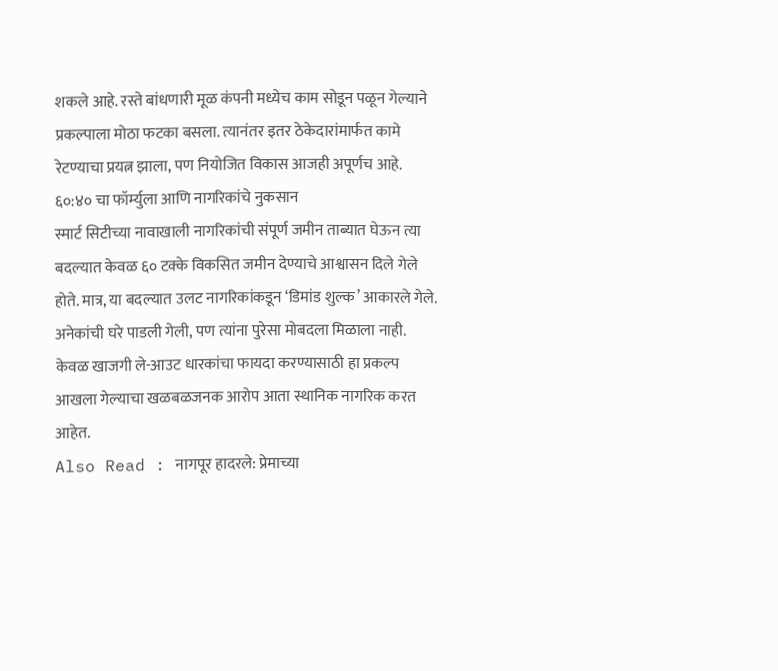शकले आहे. रस्ते बांधणारी मूळ कंपनी मध्येच काम सोडून पळून गेल्याने प्रकल्पाला मोठा फटका बसला. त्यानंतर इतर ठेकेदारांमार्फत कामे रेटण्याचा प्रयत्न झाला, पण नियोजित विकास आजही अपूर्णच आहे.
६०:४० चा फॉर्म्युला आणि नागरिकांचे नुकसान
स्मार्ट सिटीच्या नावाखाली नागरिकांची संपूर्ण जमीन ताब्यात घेऊन त्या बदल्यात केवळ ६० टक्के विकसित जमीन देण्याचे आश्वासन दिले गेले होते. मात्र, या बदल्यात उलट नागरिकांकडून ‘डिमांड शुल्क’ आकारले गेले. अनेकांची घरे पाडली गेली, पण त्यांना पुरेसा मोबदला मिळाला नाही. केवळ खाजगी ले-आउट धारकांचा फायदा करण्यासाठी हा प्रकल्प आखला गेल्याचा खळबळजनक आरोप आता स्थानिक नागरिक करत आहेत.
Also Read : नागपूर हादरले: प्रेमाच्या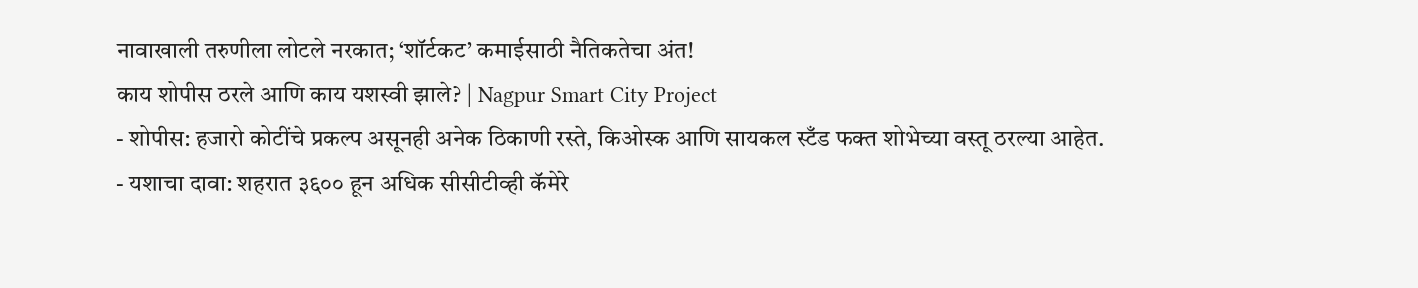नावाखाली तरुणीला लोटले नरकात; ‘शॉर्टकट’ कमाईसाठी नैतिकतेचा अंत!
काय शोपीस ठरले आणि काय यशस्वी झाले? | Nagpur Smart City Project
- शोपीस: हजारो कोटींचे प्रकल्प असूनही अनेक ठिकाणी रस्ते, किओस्क आणि सायकल स्टँड फक्त शोभेच्या वस्तू ठरल्या आहेत.
- यशाचा दावा: शहरात ३६०० हून अधिक सीसीटीव्ही कॅमेरे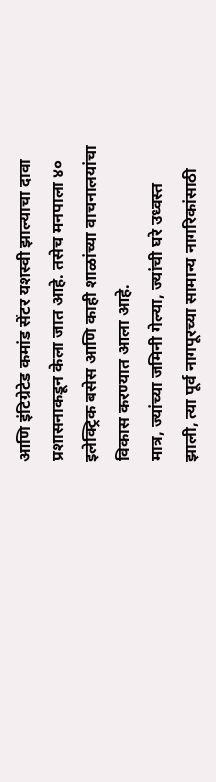आणि इंटिग्रेटेड कमांड सेंटर यशस्वी झाल्याचा दावा प्रशासनाकडून केला जात आहे. तसेच मनपाला ४० इलेक्ट्रिक बसेस आणि काही शाळांच्या वाचनालयांचा विकास करण्यात आला आहे.
मात्र, ज्यांच्या जमिनी गेल्या, ज्यांची घरे उध्वस्त झाली, त्या पूर्व नागपूरच्या सामान्य नागरिकांसाठी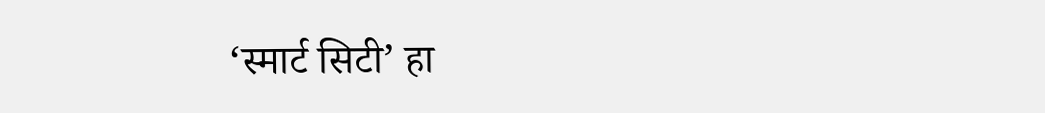‘स्मार्ट सिटी’ हा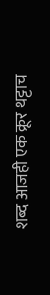शब्द आजही एक क्रूर थट्टाच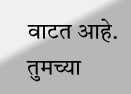वाटत आहे.
तुमच्या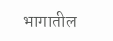भागातील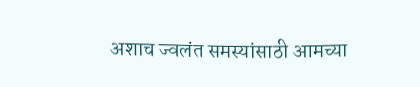अशाच ज्वलंत समस्यांसाठी आमच्या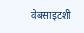वेबसाइटशी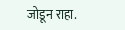जोडून राहा.